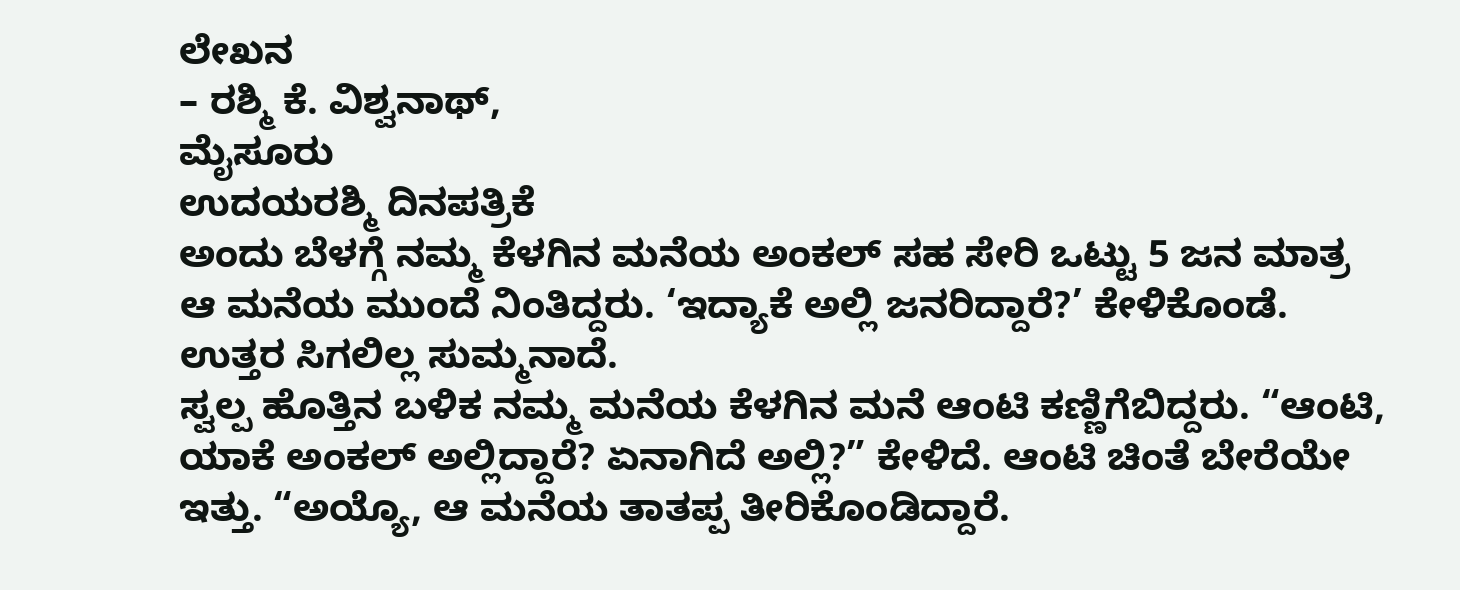ಲೇಖನ
– ರಶ್ಮಿ ಕೆ. ವಿಶ್ವನಾಥ್,
ಮೈಸೂರು
ಉದಯರಶ್ಮಿ ದಿನಪತ್ರಿಕೆ
ಅಂದು ಬೆಳಗ್ಗೆ ನಮ್ಮ ಕೆಳಗಿನ ಮನೆಯ ಅಂಕಲ್ ಸಹ ಸೇರಿ ಒಟ್ಟು 5 ಜನ ಮಾತ್ರ ಆ ಮನೆಯ ಮುಂದೆ ನಿಂತಿದ್ದರು. ‘ಇದ್ಯಾಕೆ ಅಲ್ಲಿ ಜನರಿದ್ದಾರೆ?’ ಕೇಳಿಕೊಂಡೆ. ಉತ್ತರ ಸಿಗಲಿಲ್ಲ ಸುಮ್ಮನಾದೆ.
ಸ್ವಲ್ಪ ಹೊತ್ತಿನ ಬಳಿಕ ನಮ್ಮ ಮನೆಯ ಕೆಳಗಿನ ಮನೆ ಆಂಟಿ ಕಣ್ಣಿಗೆಬಿದ್ದರು. “ಆಂಟಿ, ಯಾಕೆ ಅಂಕಲ್ ಅಲ್ಲಿದ್ದಾರೆ? ಏನಾಗಿದೆ ಅಲ್ಲಿ?” ಕೇಳಿದೆ. ಆಂಟಿ ಚಿಂತೆ ಬೇರೆಯೇ ಇತ್ತು. “ಅಯ್ಯೊ, ಆ ಮನೆಯ ತಾತಪ್ಪ ತೀರಿಕೊಂಡಿದ್ದಾರೆ.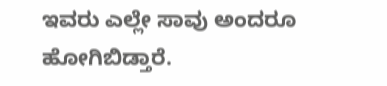ಇವರು ಎಲ್ಲೇ ಸಾವು ಅಂದರೂ ಹೋಗಿಬಿಡ್ತಾರೆ.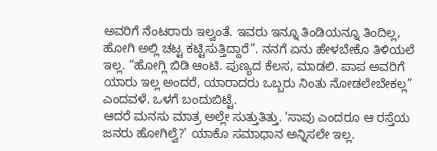ಅವರಿಗೆ ನೆಂಟರಾರು ಇಲ್ವಂತೆ. ಇವರು ಇನ್ನೂ ತಿಂಡಿಯನ್ನೂ ತಿಂದಿಲ್ಲ, ಹೋಗಿ ಅಲ್ಲಿ ಚಟ್ಟ ಕಟ್ಟಿಸುತ್ತಿದ್ದಾರೆ”. ನನಗೆ ಏನು ಹೇಳಬೇಕೊ ತಿಳಿಯಲೆ ಇಲ್ಲ. “ಹೋಗ್ಲಿ ಬಿಡಿ ಆಂಟಿ. ಪುಣ್ಯದ ಕೆಲಸ, ಮಾಡಲಿ. ಪಾಪ ಅವರಿಗೆ ಯಾರು ಇಲ್ಲ ಅಂದರೆ, ಯಾರಾದರು ಒಬ್ಬರು ನಿಂತು ನೋಡಲೇಬೇಕಲ್ಲ” ಎಂದವಳೆ. ಒಳಗೆ ಬಂದುಬಿಟ್ಟೆ.
ಆದರೆ ಮನಸು ಮಾತ್ರ ಅಲ್ಲೇ ಸುತ್ತುತಿತ್ತು. ‘ಸಾವು ಎಂದರೂ ಆ ರಸ್ತೆಯ ಜನರು ಹೋಗಿಲ್ವೆ?’ ಯಾಕೊ ಸಮಾಧಾನ ಅನ್ನಿಸಲೇ ಇಲ್ಲ.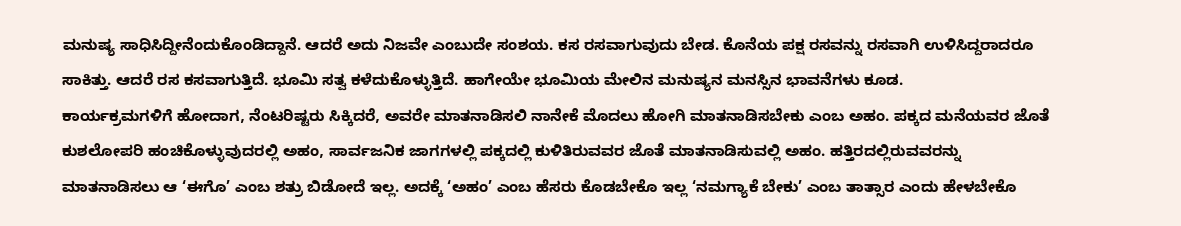ಮನುಷ್ಯ ಸಾಧಿಸಿದ್ದೀನೆಂದುಕೊಂಡಿದ್ದಾನೆ. ಆದರೆ ಅದು ನಿಜವೇ ಎಂಬುದೇ ಸಂಶಯ. ಕಸ ರಸವಾಗುವುದು ಬೇಡ. ಕೊನೆಯ ಪಕ್ಷ ರಸವನ್ನು ರಸವಾಗಿ ಉಳಿಸಿದ್ದರಾದರೂ ಸಾಕಿತ್ತು. ಆದರೆ ರಸ ಕಸವಾಗುತ್ತಿದೆ. ಭೂಮಿ ಸತ್ವ ಕಳೆದುಕೊಳ್ಳುತ್ತಿದೆ. ಹಾಗೇಯೇ ಭೂಮಿಯ ಮೇಲಿನ ಮನುಷ್ಯನ ಮನಸ್ಸಿನ ಭಾವನೆಗಳು ಕೂಡ.
ಕಾರ್ಯಕ್ರಮಗಳಿಗೆ ಹೋದಾಗ, ನೆಂಟರಿಷ್ಟರು ಸಿಕ್ಕಿದರೆ, ಅವರೇ ಮಾತನಾಡಿಸಲಿ ನಾನೇಕೆ ಮೊದಲು ಹೋಗಿ ಮಾತನಾಡಿಸಬೇಕು ಎಂಬ ಅಹಂ. ಪಕ್ಕದ ಮನೆಯವರ ಜೊತೆ ಕುಶಲೋಪರಿ ಹಂಚಿಕೊಳ್ಳುವುದರಲ್ಲಿ ಅಹಂ, ಸಾರ್ವಜನಿಕ ಜಾಗಗಳಲ್ಲಿ ಪಕ್ಕದಲ್ಲಿ ಕುಳಿತಿರುವವರ ಜೊತೆ ಮಾತನಾಡಿಸುವಲ್ಲಿ ಅಹಂ. ಹತ್ತಿರದಲ್ಲಿರುವವರನ್ನು ಮಾತನಾಡಿಸಲು ಆ ‘ಈಗೊ’ ಎಂಬ ಶತ್ರು ಬಿಡೋದೆ ಇಲ್ಲ. ಅದಕ್ಕೆ ‘ಅಹಂ’ ಎಂಬ ಹೆಸರು ಕೊಡಬೇಕೊ ಇಲ್ಲ ‘ನಮಗ್ಯಾಕೆ ಬೇಕು’ ಎಂಬ ತಾತ್ಸಾರ ಎಂದು ಹೇಳಬೇಕೊ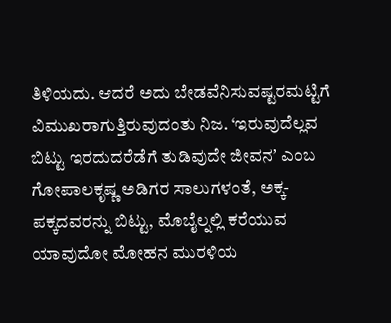ತಿಳಿಯದು. ಆದರೆ ಅದು ಬೇಡವೆನಿಸುವಷ್ಟರಮಟ್ಟಿಗೆ ವಿಮುಖರಾಗುತ್ತಿರುವುದಂತು ನಿಜ. ‘ಇರುವುದೆಲ್ಲವ ಬಿಟ್ಟು ಇರದುದರೆಡೆಗೆ ತುಡಿವುದೇ ಜೀವನʼ ಎಂಬ ಗೋಪಾಲಕೃಷ್ಣ ಅಡಿಗರ ಸಾಲುಗಳಂತೆ, ಅಕ್ಕ-ಪಕ್ಕದವರನ್ನು ಬಿಟ್ಟು, ಮೊಬೈಲ್ನಲ್ಲಿ ಕರೆಯುವ ಯಾವುದೋ ಮೋಹನ ಮುರಳಿಯ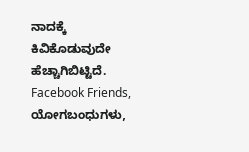ನಾದಕ್ಕೆ ಕಿವಿಕೊಡುವುದೇ ಹೆಚ್ಚಾಗಿಬಿಟ್ಟಿದೆ.
Facebook Friends, ಯೋಗಬಂಧುಗಳು,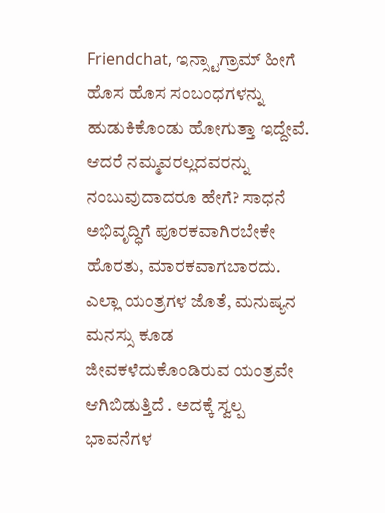Friendchat, ಇನ್ಸ್ಟಾಗ್ರಾಮ್ ಹೀಗೆ ಹೊಸ ಹೊಸ ಸಂಬಂಧಗಳನ್ನು ಹುಡುಕಿಕೊಂಡು ಹೋಗುತ್ತಾ ಇದ್ದೇವೆ. ಆದರೆ ನಮ್ಮವರಲ್ಲದವರನ್ನು ನಂಬುವುದಾದರೂ ಹೇಗೆ? ಸಾಧನೆ ಅಭಿವೃದ್ಧಿಗೆ ಪೂರಕವಾಗಿರಬೇಕೇ ಹೊರತು, ಮಾರಕವಾಗಬಾರದು. ಎಲ್ಲಾ ಯಂತ್ರಗಳ ಜೊತೆ, ಮನುಷ್ಯನ ಮನಸ್ಸು ಕೂಡ ಜೀವಕಳೆದುಕೊಂಡಿರುವ ಯಂತ್ರವೇ ಆಗಿಬಿಡುತ್ತಿದೆ . ಅದಕ್ಕೆ ಸ್ವಲ್ಪ ಭಾವನೆಗಳ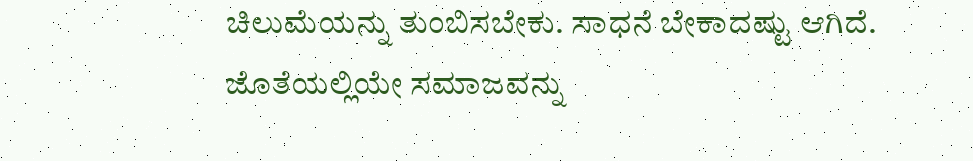ಚಿಲುಮೆಯನ್ನು ತುಂಬಿಸಬೇಕು. ಸಾಧನೆ ಬೇಕಾದಷ್ಟು ಆಗಿದೆ. ಜೊತೆಯಲ್ಲಿಯೇ ಸಮಾಜವನ್ನು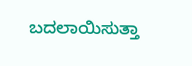ಬದಲಾಯಿಸುತ್ತಾ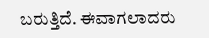ಬರುತ್ತಿದೆ. ಈವಾಗಲಾದರು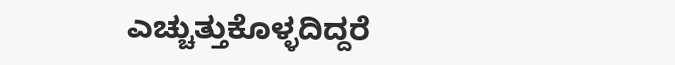ಎಚ್ಚುತ್ತುಕೊಳ್ಳದಿದ್ದರೆ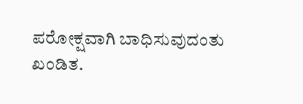ಪರೋಕ್ಷವಾಗಿ ಬಾಧಿಸುವುದಂತು ಖಂಡಿತ.